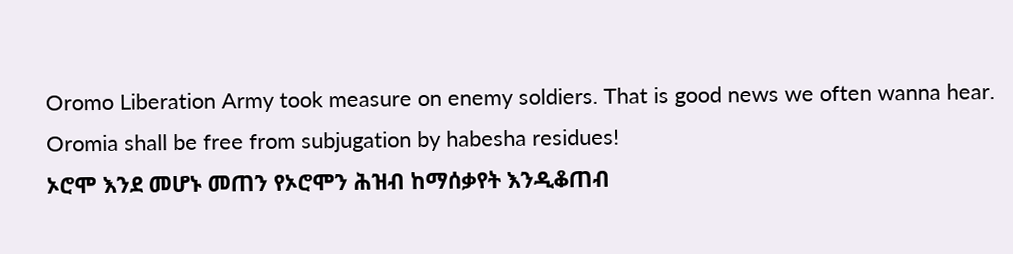Oromo Liberation Army took measure on enemy soldiers. That is good news we often wanna hear. Oromia shall be free from subjugation by habesha residues!
ኦሮሞ እንደ መሆኑ መጠን የኦሮሞን ሕዝብ ከማሰቃየት እንዲቆጠብ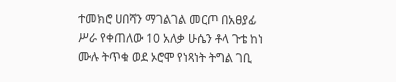ተመክሮ ሀበሻን ማገልገል መርጦ በአፀያፊ ሥራ የቀጠለው 10 አለቃ ሁሴን ቶላ ጉቴ ከነ ሙሉ ትጥቁ ወደ ኦሮሞ የነጻነት ትግል ገቢ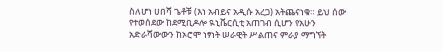ስለሆነ ሀበሻ ጌቶቹ (እነ አብይና አዲሱ አረጋ) አትጨናነቁ። ይህ ሰው የተወሰደው ከደሚቢዶሎ ዪኒቬርሲቲ አጠገብ ሲሆን የአሁን አድራሻውውን ከኦሮሞ ነፃነት ሠራዊት ሥልጠና ምራያ ማግኘት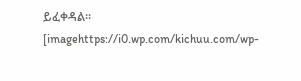ይፈቀዳል።
[imagehttps://i0.wp.com/kichuu.com/wp-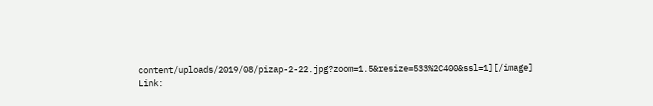content/uploads/2019/08/pizap-2-22.jpg?zoom=1.5&resize=533%2C400&ssl=1][/image]
Link: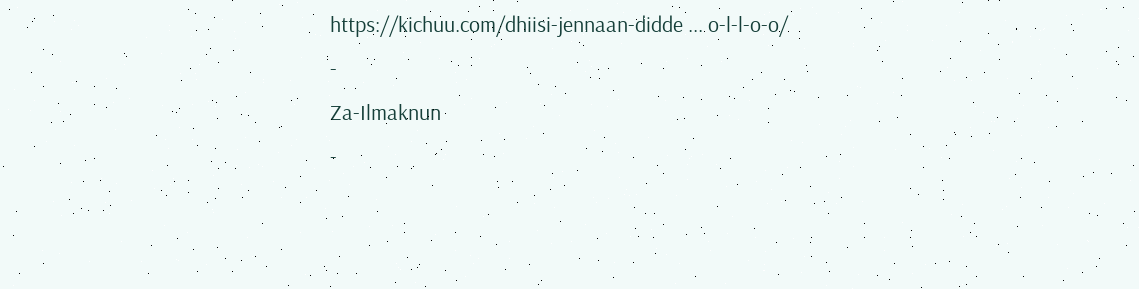https://kichuu.com/dhiisi-jennaan-didde ... o-l-l-o-o/
-
Za-Ilmaknun
-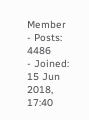Member
- Posts: 4486
- Joined: 15 Jun 2018, 17:40